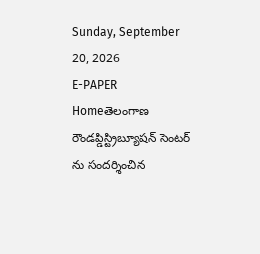Sunday, September 20, 2026
E-PAPER
Homeతెలంగాణ రౌండప్డిస్ట్రిబ్యూషన్ సెంటర్ ను సందర్శించిన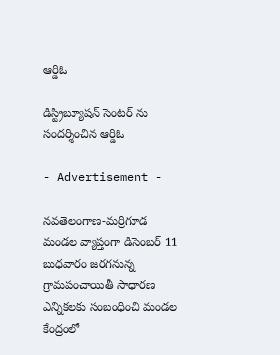ఆర్డిఓ

డిస్ట్రిబ్యూషన్ సెంటర్ ను సందర్శించిన ఆర్డిఓ

- Advertisement -

నవతెలంగాణ-మర్రిగూడ
మండల వ్యాప్తంగా డిసెంబర్ 11 బుధవారం జరగనున్న గ్రామపంచాయితీ సాధారణ ఎన్నికలకు సంబంధించి మండల కేంద్రంలో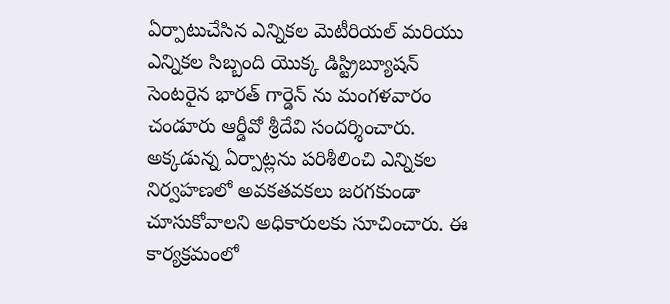ఏర్పాటుచేసిన ఎన్నికల మెటీరియల్ మరియు ఎన్నికల సిబ్బంది యొక్క డిస్ట్రిబ్యూషన్ సెంటరైన భారత్ గార్డెన్ ను మంగళవారం చండూరు ఆర్డీవో శ్రీదేవి సందర్శించారు. అక్కడున్న ఏర్పాట్లను పరిశీలించి ఎన్నికల నిర్వహణలో అవకతవకలు జరగకుండా చూసుకోవాలని అధికారులకు సూచించారు. ఈ కార్యక్రమంలో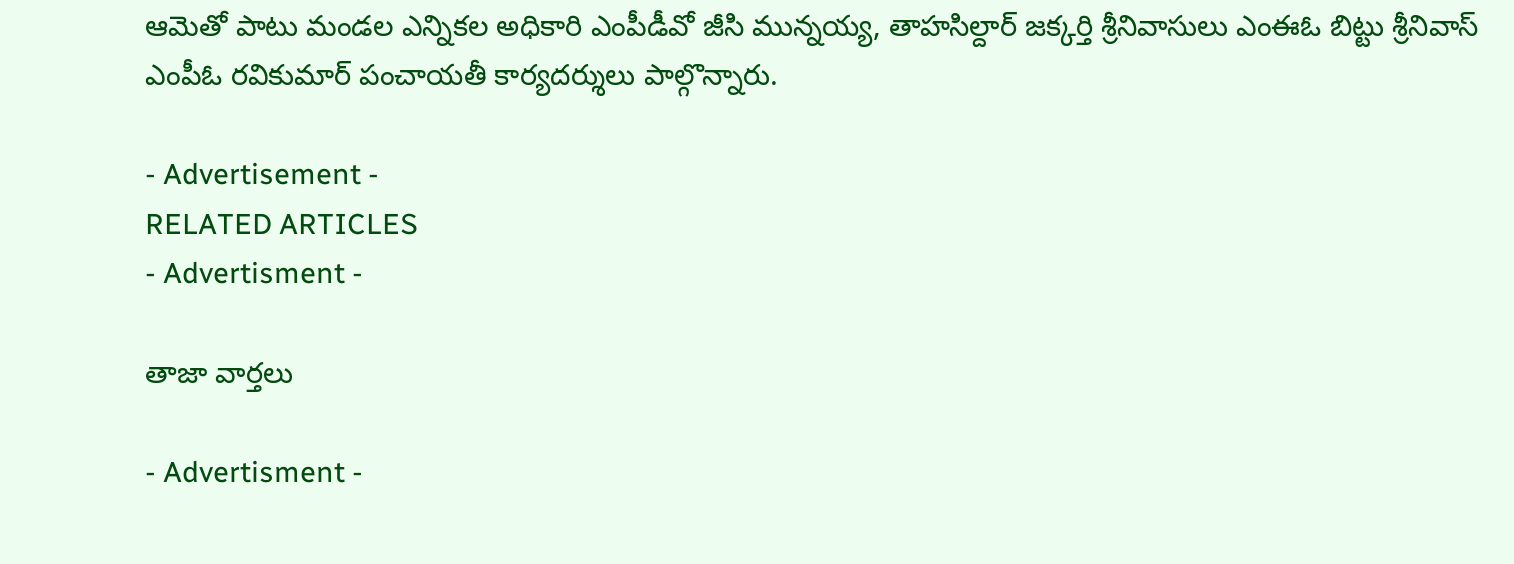ఆమెతో పాటు మండల ఎన్నికల అధికారి ఎంపీడీవో జీసి మున్నయ్య, తాహసిల్దార్ జక్కర్తి శ్రీనివాసులు ఎంఈఓ బిట్టు శ్రీనివాస్ ఎంపీఓ రవికుమార్ పంచాయతీ కార్యదర్శులు పాల్గొన్నారు.

- Advertisement -
RELATED ARTICLES
- Advertisment -

తాజా వార్తలు

- Advertisment -